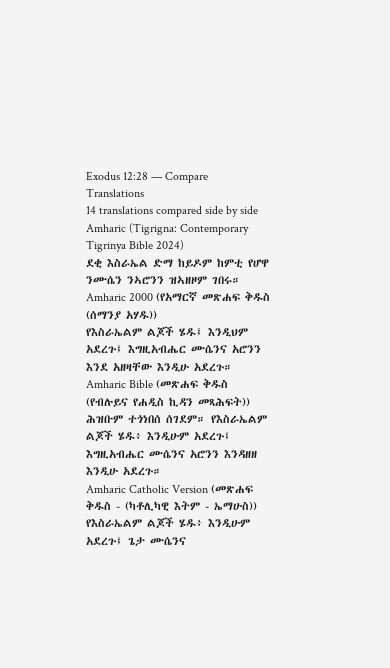Exodus 12:28 — Compare Translations
14 translations compared side by side
Amharic (Tigrigna: Contemporary Tigrinya Bible 2024)
ደቂ እስራኤል ድማ ከይዶም ከምቲ የሆዋ ንሙሴን ንኣሮንን ዝኣዘዞም ገበሩ።
Amharic 2000 (የአማርኛ መጽሐፍ ቅዱስ (ሰማንያ አሃዱ))
የእስራኤልም ልጆች ሄዱ፤ እንዲህም አደረጉ፤ እግዚአብሔር ሙሴንና አሮንን እንደ አዘዛቸው እንዲሁ አደረጉ።
Amharic Bible (መጽሐፍ ቅዱስ (የብሉይና የሐዲስ ኪዳን መጻሕፍት))
ሕዝቡም ተጎነበሰ ሰገደም። የእስራኤልም ልጆች ሄዱ፥ እንዲሁም አደረጉ፤ እግዚአብሔር ሙሴንና አሮንን እንዳዘዘ እንዲሁ አደረጉ።
Amharic Catholic Version (መጽሐፍ ቅዱስ - (ካቶሊካዊ እትም - ኤማሁስ))
የእስራኤልም ልጆች ሄዱ፥ እንዲሁም አደረጉ፤ ጌታ ሙሴንና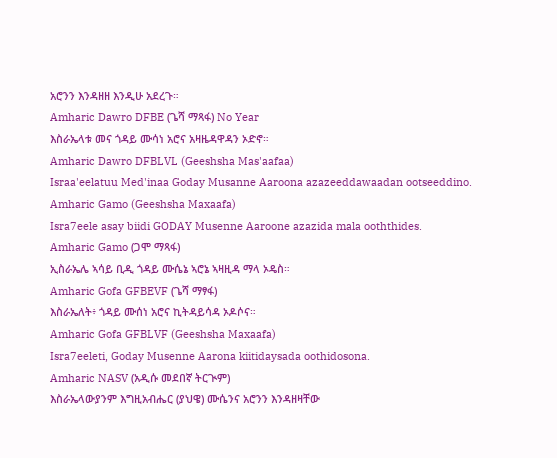አሮንን እንዳዘዘ እንዲሁ አደረጉ።
Amharic Dawro DFBE (ጌሻ ማጻፋ) No Year
እስራኤላቱ መና ጎዳይ ሙሳነ አሮና አዛዜዳዋዳን ኦድኖ።
Amharic Dawro DFBLVL (Geeshsha Mas'aafaa)
Israa'eelatuu Med'inaa Goday Musanne Aaroona azazeeddawaadan ootseeddino.
Amharic Gamo (Geeshsha Maxaafa)
Isra7eele asay biidi GODAY Musenne Aaroone azazida mala ooththides.
Amharic Gamo (ጋሞ ማጻፋ)
ኢስራኤሌ ኣሳይ ቢዲ ጎዳይ ሙሴኔ ኣሮኔ ኣዛዚዳ ማላ ኦዴስ።
Amharic Gofa GFBEVF (ጌሻ ማፃፋ)
እስራኤለት፥ ጎዳይ ሙሰነ አሮና ኪትዳይሳዳ ኦዶሶና።
Amharic Gofa GFBLVF (Geeshsha Maxaafa)
Isra7eeleti, Goday Musenne Aarona kiitidaysada oothidosona.
Amharic NASV (አዲሱ መደበኛ ትርጒም)
እስራኤላውያንም እግዚአብሔር (ያህዌ) ሙሴንና አሮንን እንዳዘዛቸው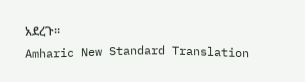አደረጉ።
Amharic New Standard Translation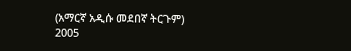(አማርኛ አዲሱ መደበኛ ትርጉም) 2005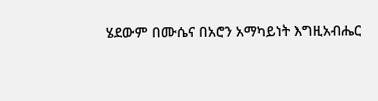ሄደውም በሙሴና በአሮን አማካይነት እግዚአብሔር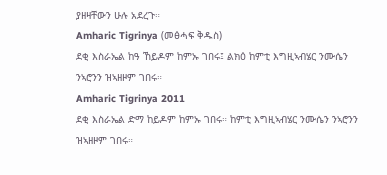ያዘዛቸውን ሁሉ አደረጉ።
Amharic Tigrinya (መፅሓፍ ቅዱስ)
ደቂ እስራኤል ከዓ ኸይዶም ከምኡ ገበሩ፤ ልክዕ ከምቲ እግዚኣብሄር ንሙሴን ንኣሮንን ዝኣዘዞም ገበሩ።
Amharic Tigrinya 2011
ደቂ እስራኤል ድማ ከይዶም ከምኡ ገበሩ። ከምቲ እግዚኣብሄር ንሙሴን ንኣሮንን ዝኣዘዞም ገበሩ።